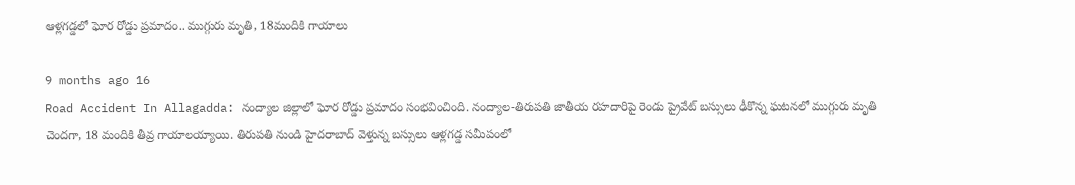ఆళ్లగడ్డలో ఘోర రోడ్డు ప్రమాదం.. ముగ్గురు మృతి, 18మందికి గాయాలు

9 months ago 16
Road Accident In Allagadda: నంద్యాల జిల్లాలో ఘోర రోడ్డు ప్రమాదం సంభవించింది. నంద్యాల-తిరుపతి జాతీయ రహదారిపై రెండు ప్రైవేట్ బస్సులు ఢీకొన్న ఘటనలో ముగ్గురు మృతి చెందగా, 18 మందికి తీవ్ర గాయాలయ్యాయి. తిరుపతి నుండి హైదరాబాద్ వెళ్తున్న బస్సులు ఆళ్లగడ్డ సమీపంలో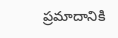ప్రమాదానికి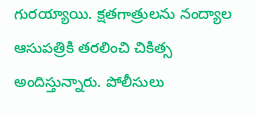గురయ్యాయి. క్షతగాత్రులను నంద్యాల ఆసుపత్రికి తరలించి చికిత్స అందిస్తున్నారు. పోలీసులు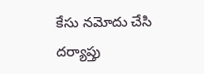కేసు నమోదు చేసి దర్యాప్తు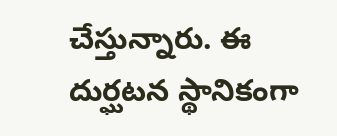చేస్తున్నారు. ఈ దుర్ఘటన స్థానికంగా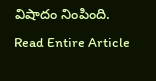విషాదం నింపింది.
Read Entire Article